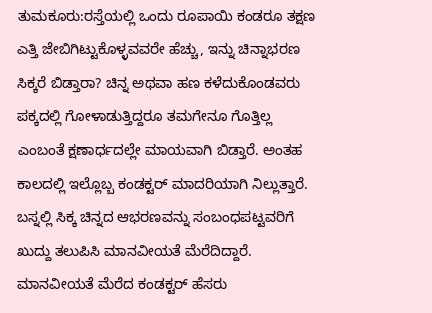ತುಮಕೂರು:ರಸ್ತೆಯಲ್ಲಿ ಒಂದು ರೂಪಾಯಿ ಕಂಡರೂ ತಕ್ಷಣ ಎತ್ತಿ ಜೇಬಿಗಿಟ್ಟುಕೊಳ್ಳವವರೇ ಹೆಚ್ಚು, ಇನ್ನು ಚಿನ್ನಾಭರಣ ಸಿಕ್ಕರೆ ಬಿಡ್ತಾರಾ? ಚಿನ್ನ ಅಥವಾ ಹಣ ಕಳೆದುಕೊಂಡವರು ಪಕ್ಕದಲ್ಲಿ ಗೋಳಾಡುತ್ತಿದ್ದರೂ ತಮಗೇನೂ ಗೊತ್ತಿಲ್ಲ ಎಂಬಂತೆ ಕ್ಷಣಾರ್ಧದಲ್ಲೇ ಮಾಯವಾಗಿ ಬಿಡ್ತಾರೆ. ಅಂತಹ ಕಾಲದಲ್ಲಿ ಇಲ್ಲೊಬ್ಬ ಕಂಡಕ್ಟರ್ ಮಾದರಿಯಾಗಿ ನಿಲ್ಲುತ್ತಾರೆ. ಬಸ್ನಲ್ಲಿ ಸಿಕ್ಕ ಚಿನ್ನದ ಆಭರಣವನ್ನು ಸಂಬಂಧಪಟ್ಟವರಿಗೆ ಖುದ್ದು ತಲುಪಿಸಿ ಮಾನವೀಯತೆ ಮೆರೆದಿದ್ದಾರೆ.
ಮಾನವೀಯತೆ ಮೆರೆದ ಕಂಡಕ್ಟರ್ ಹೆಸರು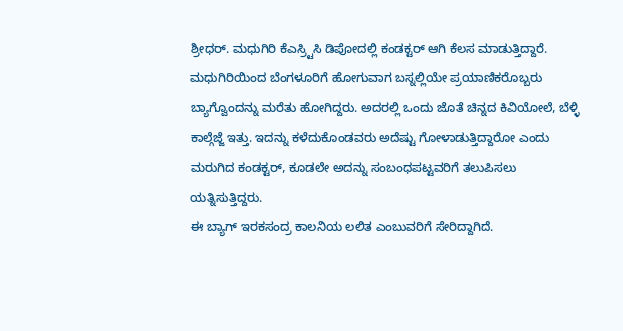ಶ್ರೀಧರ್. ಮಧುಗಿರಿ ಕೆಎಸ್ರ್ಟಿಸಿ ಡಿಪೋದಲ್ಲಿ ಕಂಡಕ್ಟರ್ ಆಗಿ ಕೆಲಸ ಮಾಡುತ್ತಿದ್ದಾರೆ. ಮಧುಗಿರಿಯಿಂದ ಬೆಂಗಳೂರಿಗೆ ಹೋಗುವಾಗ ಬಸ್ನಲ್ಲಿಯೇ ಪ್ರಯಾಣಿಕರೊಬ್ಬರು ಬ್ಯಾಗ್ವೊಂದನ್ನು ಮರೆತು ಹೋಗಿದ್ದರು. ಅದರಲ್ಲಿ ಒಂದು ಜೊತೆ ಚಿನ್ನದ ಕಿವಿಯೋಲೆ, ಬೆಳ್ಳಿ ಕಾಲ್ಗೆಜ್ಜೆ ಇತ್ತು. ಇದನ್ನು ಕಳೆದುಕೊಂಡವರು ಅದೆಷ್ಟು ಗೋಳಾಡುತ್ತಿದ್ದಾರೋ ಎಂದು ಮರುಗಿದ ಕಂಡಕ್ಟರ್, ಕೂಡಲೇ ಅದನ್ನು ಸಂಬಂಧಪಟ್ಟವರಿಗೆ ತಲುಪಿಸಲು ಯತ್ನಿಸುತ್ತಿದ್ದರು.
ಈ ಬ್ಯಾಗ್ ಇರಕಸಂದ್ರ ಕಾಲನಿಯ ಲಲಿತ ಎಂಬುವರಿಗೆ ಸೇರಿದ್ದಾಗಿದೆ.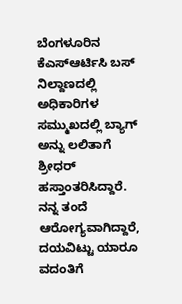ಬೆಂಗಳೂರಿನ ಕೆಎಸ್ಆರ್ಟಿಸಿ ಬಸ್ ನಿಲ್ದಾಣದಲ್ಲಿ ಅಧಿಕಾರಿಗಳ ಸಮ್ಮುಖದಲ್ಲಿ ಬ್ಯಾಗ್ ಅನ್ನು ಲಲಿತಾಗೆ ಶ್ರೀಧರ್ ಹಸ್ತಾಂತರಿಸಿದ್ದಾರೆ.
ನನ್ನ ತಂದೆ ಆರೋಗ್ಯವಾಗಿದ್ದಾರೆ, ದಯವಿಟ್ಟು ಯಾರೂ ವದಂತಿಗೆ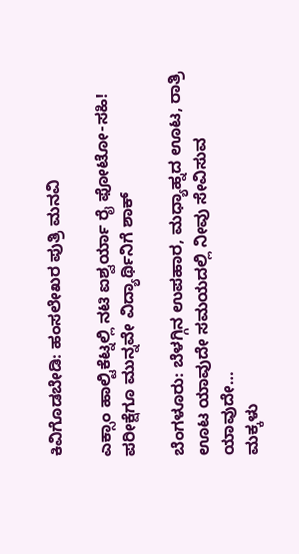ಕಿವಿಗೊಡಬೇಡಿ: ಹಂಸಲೇಖರ ಪುತ್ರಿ ಮನವಿ

ಎಕ್ಸಾಂ ಹಾಲ್ಟಿಕೆಟ್ನಲ್ಲಿ ನಟಿ ಐಶ್ವರ್ಯಾ ರೈ ಫೋಟೋ-ಸಹಿ! ಪರೀಕ್ಷೆಗೂ ಮುನ್ನವೇ ವಿದ್ಯಾರ್ಥಿನಿಗೆ ಶಾಕ್

ಬೆಂಗಳೂರು: ಬೆಳಗ್ಗಿನ ಉಪಹಾರ, ಮಧ್ಯಾಹ್ನದ ಊಟ, ರಾತ್ರಿ ಊಟ ಯಾವುದೇ ಸಮಯದಲ್ಲಿ ನೀವು ಸೇವಿಸುವ ಯಾವುದೇ…
ಮಕ್ಕಳು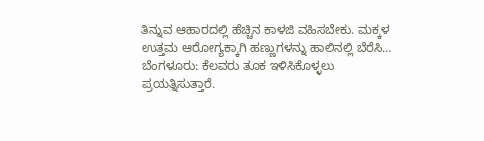ತಿನ್ನುವ ಆಹಾರದಲ್ಲಿ ಹೆಚ್ಚಿನ ಕಾಳಜಿ ವಹಿಸಬೇಕು. ಮಕ್ಕಳ ಉತ್ತಮ ಆರೋಗ್ಯಕ್ಕಾಗಿ ಹಣ್ಣುಗಳನ್ನು ಹಾಲಿನಲ್ಲಿ ಬೆರೆಸಿ…
ಬೆಂಗಳೂರು: ಕೆಲವರು ತೂಕ ಇಳಿಸಿಕೊಳ್ಳಲು ಪ್ರಯತ್ನಿಸುತ್ತಾರೆ.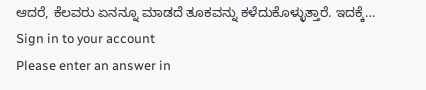ಆದರೆ, ಕೆಲವರು ಏನನ್ನೂ ಮಾಡದೆ ತೂಕವನ್ನು ಕಳೆದುಕೊಳ್ಳುತ್ತಾರೆ. ಇದಕ್ಕೆ…
Sign in to your account
Please enter an answer in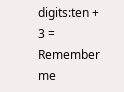digits:ten + 3 =
Remember me